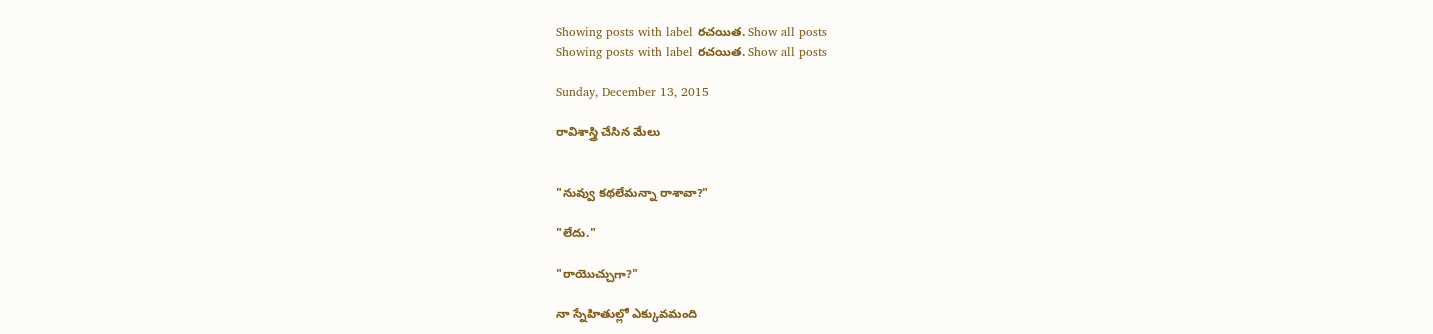Showing posts with label రచయిత. Show all posts
Showing posts with label రచయిత. Show all posts

Sunday, December 13, 2015

రావిశాస్త్రి చేసిన మేలు


"నువ్వు కథలేమన్నా రాశావా?"

"లేదు."

"రాయొచ్చుగా?"

నా స్నేహితుల్లో ఎక్కువమంది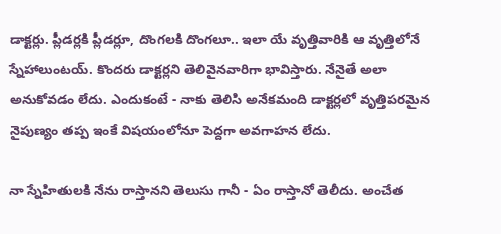డాక్టర్లు. ప్లీడర్లకి ప్లీడర్లూ, దొంగలకి దొంగలూ.. ఇలా యే వృత్తివారికి ఆ వృత్తిలోనే స్నేహాలుంటయ్. కొందరు డాక్టర్లని తెలివైనవారిగా భావిస్తారు. నేనైతే అలా అనుకోవడం లేదు. ఎందుకంటే - నాకు తెలిసి అనేకమంది డాక్టర్లలో వృత్తిపరమైన నైపుణ్యం తప్ప ఇంకే విషయంలోనూ పెద్దగా అవగాహన లేదు.

నా స్నేహితులకి నేను రాస్తానని తెలుసు గానీ - ఏం రాస్తానో తెలీదు. అంచేత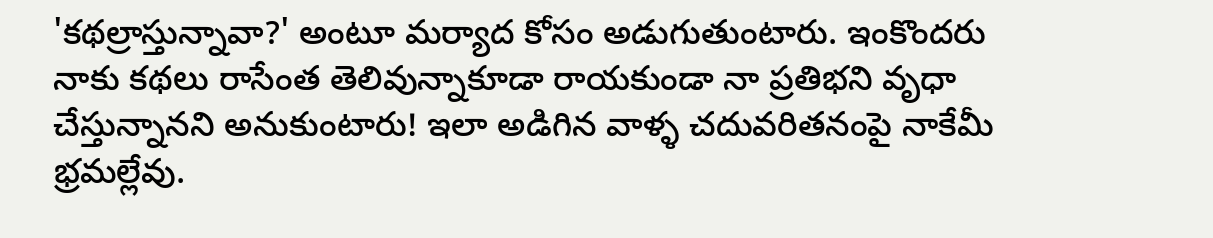'కథల్రాస్తున్నావా?' అంటూ మర్యాద కోసం అడుగుతుంటారు. ఇంకొందరు నాకు కథలు రాసేంత తెలివున్నాకూడా రాయకుండా నా ప్రతిభని వృధా చేస్తున్నానని అనుకుంటారు! ఇలా అడిగిన వాళ్ళ చదువరితనంపై నాకేమీ భ్రమల్లేవు.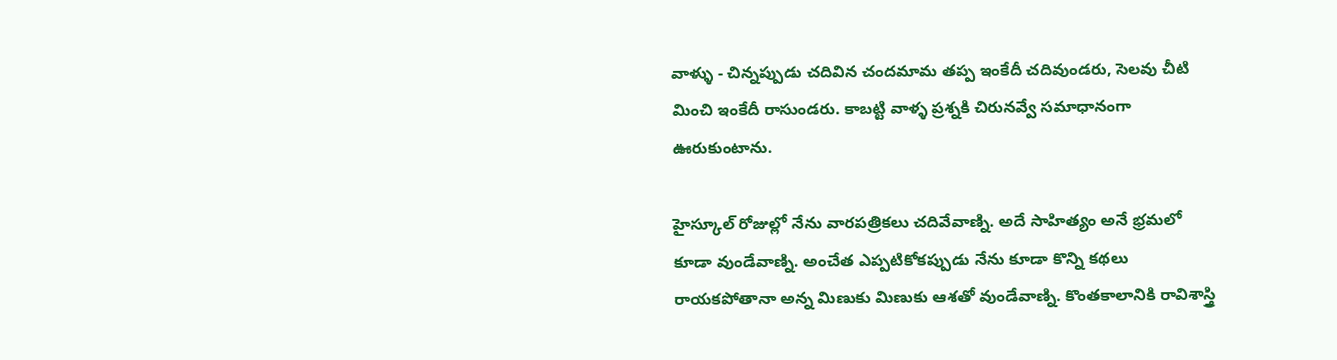వాళ్ళు - చిన్నప్పుడు చదివిన చందమామ తప్ప ఇంకేదీ చదివుండరు, సెలవు చీటి మించి ఇంకేదీ రాసుండరు. కాబట్టి వాళ్ళ ప్రశ్నకి చిరునవ్వే సమాధానంగా ఊరుకుంటాను.

హైస్కూల్ రోజుల్లో నేను వారపత్రికలు చదివేవాణ్ని. అదే సాహిత్యం అనే భ్రమలో కూడా వుండేవాణ్ని. అంచేత ఎప్పటికోకప్పుడు నేను కూడా కొన్ని కథలు రాయకపోతానా అన్న మిణుకు మిణుకు ఆశతో వుండేవాణ్ని. కొంతకాలానికి రావిశాస్త్రి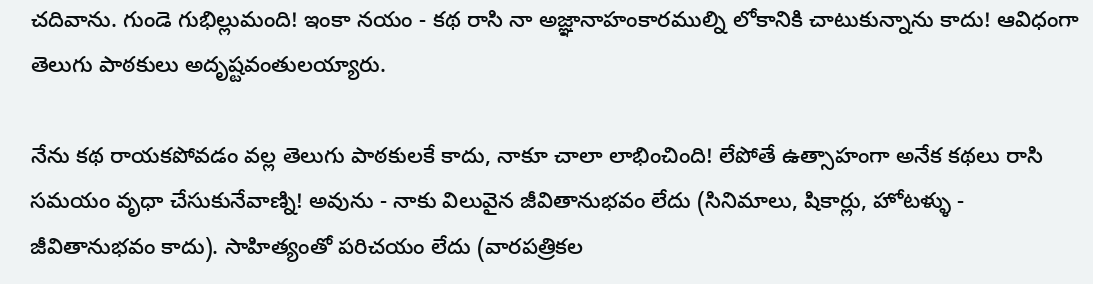చదివాను. గుండె గుభిల్లుమంది! ఇంకా నయం - కథ రాసి నా అజ్ఞానాహంకారముల్ని లోకానికి చాటుకున్నాను కాదు! ఆవిధంగా తెలుగు పాఠకులు అదృష్టవంతులయ్యారు.

నేను కథ రాయకపోవడం వల్ల తెలుగు పాఠకులకే కాదు, నాకూ చాలా లాభించింది! లేపోతే ఉత్సాహంగా అనేక కథలు రాసి సమయం వృధా చేసుకునేవాణ్ని! అవును - నాకు విలువైన జీవితానుభవం లేదు (సినిమాలు, షికార్లు, హోటళ్ళు - జీవితానుభవం కాదు). సాహిత్యంతో పరిచయం లేదు (వారపత్రికల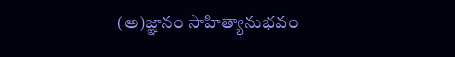(అ)జ్ఞానం సాహిత్యానుభవం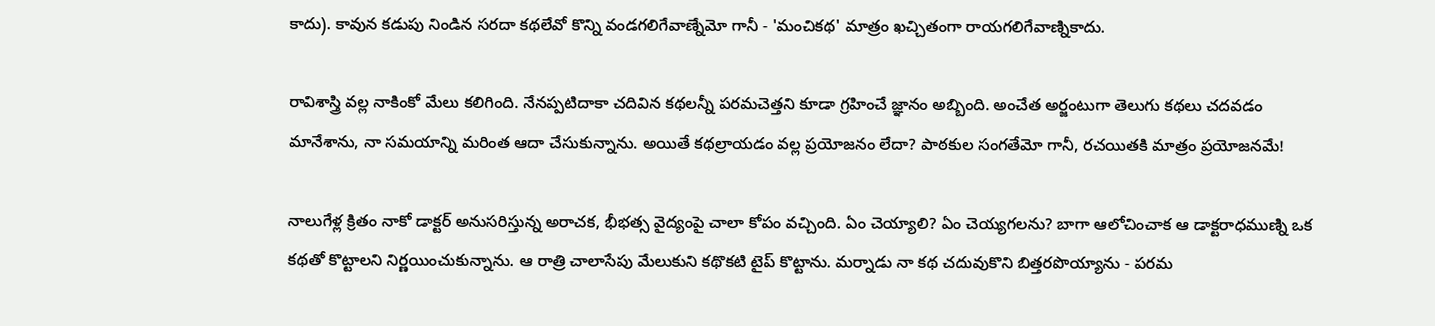కాదు). కావున కడుపు నిండిన సరదా కథలేవో కొన్ని వండగలిగేవాణ్నేమో గానీ - 'మంచికథ' మాత్రం ఖచ్చితంగా రాయగలిగేవాణ్నికాదు.

రావిశాస్త్రి వల్ల నాకింకో మేలు కలిగింది. నేనప్పటిదాకా చదివిన కథలన్నీ పరమచెత్తని కూడా గ్రహించే జ్ఞానం అబ్బింది. అంచేత అర్జంటుగా తెలుగు కథలు చదవడం మానేశాను, నా సమయాన్ని మరింత ఆదా చేసుకున్నాను. అయితే కథల్రాయడం వల్ల ప్రయోజనం లేదా? పాఠకుల సంగతేమో గానీ, రచయితకి మాత్రం ప్రయోజనమే!

నాలుగేళ్ల క్రితం నాకో డాక్టర్ అనుసరిస్తున్న అరాచక, భీభత్స వైద్యంపై చాలా కోపం వచ్చింది. ఏం చెయ్యాలి? ఏం చెయ్యగలను? బాగా ఆలోచించాక ఆ డాక్టరాధముణ్ని ఒక కథతో కొట్టాలని నిర్ణయించుకున్నాను. ఆ రాత్రి చాలాసేపు మేలుకుని కథొకటి టైప్ కొట్టాను. మర్నాడు నా కథ చదువుకొని బిత్తరపొయ్యాను - పరమ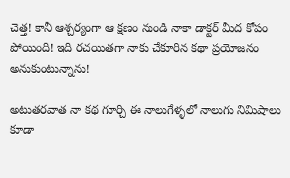చెత్త! కానీ ఆశ్చర్యంగా ఆ క్షణం నుండి నాకా డాక్టర్ మీద కోపం పోయింది! ఇది రచయితగా నాకు చేకూరిన కథా ప్రయోజనం అనుకుంటున్నాను!

అటుతరవాత నా కథ గూర్చి ఈ నాలుగేళ్ళలో నాలుగు నిమిషాలు కూడా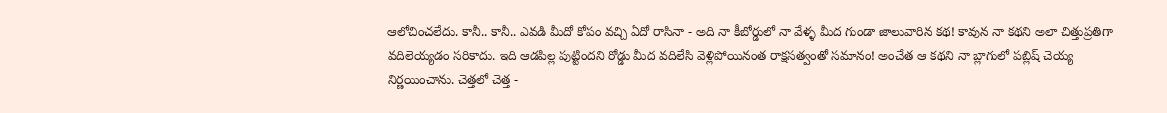ఆలోచించలేదు. కానీ.. కానీ.. ఎవడి మీదో కోపం వచ్చి ఏదో రాసినా - అది నా కీబోర్డులో నా వేళ్ళ మీద గుండా జాలువారిన కథ! కావున నా కథని అలా చిత్తుప్రతిగా వదిలెయ్యడం సరికాదు. ఇది ఆడపిల్ల పుట్టిందని రోడ్డు మీద వదిలేసి వెళ్లిపోయినంత రాక్షసత్వంతో సమానం! అంచేత ఆ కథని నా బ్లాగులో పబ్లిష్ చెయ్య నిర్ణయించాను. చెత్తలో చెత్త -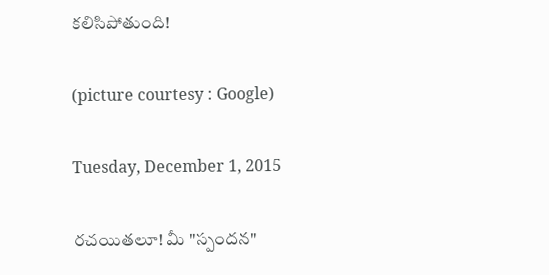కలిసిపోతుంది!

(picture courtesy : Google)

Tuesday, December 1, 2015

రచయితలూ! మీ "స్పందన"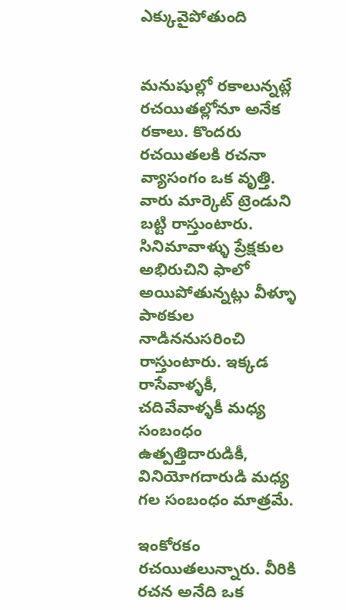ఎక్కువైపోతుంది


మనుషుల్లో రకాలున్నట్లే రచయితల్లోనూ అనేక రకాలు. కొందరు రచయితలకి రచనా వ్యాసంగం ఒక వృత్తి. వారు మార్కెట్ ట్రెండుని బట్టి రాస్తుంటారు. సినిమావాళ్ళు ప్రేక్షకుల అభిరుచిని ఫాలో అయిపోతున్నట్లు వీళ్ళూ పాఠకుల నాడిననుసరించి రాస్తుంటారు. ఇక్కడ రాసేవాళ్ళకీ, చదివేవాళ్ళకీ మధ్య సంబంధం ఉత్పత్తిదారుడికీ, వినియోగదారుడి మధ్య గల సంబంధం మాత్రమే.

ఇంకోరకం రచయితలున్నారు. వీరికి రచన అనేది ఒక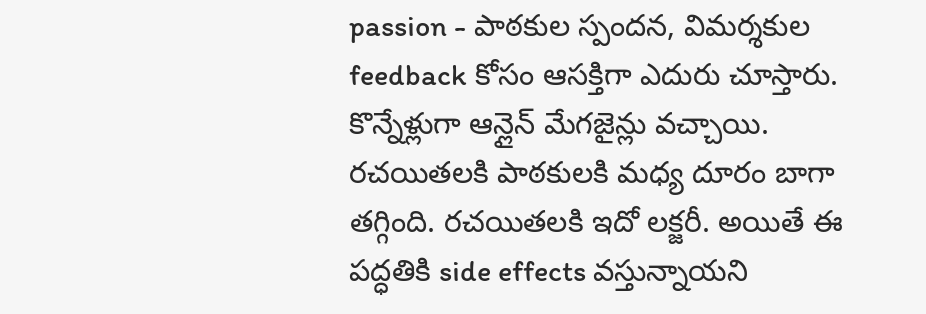passion - పాఠకుల స్పందన, విమర్శకుల feedback కోసం ఆసక్తిగా ఎదురు చూస్తారు. కొన్నేళ్లుగా ఆన్లైన్ మేగజైన్లు వచ్చాయి. రచయితలకి పాఠకులకి మధ్య దూరం బాగా తగ్గింది. రచయితలకి ఇదో లక్జరీ. అయితే ఈ పద్ధతికి side effects వస్తున్నాయని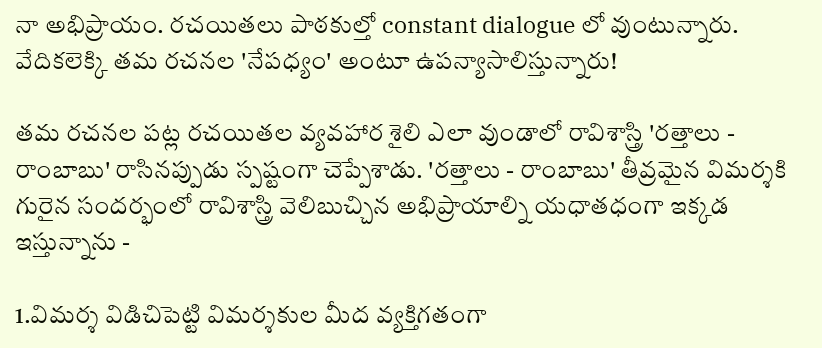నా అభిప్రాయం. రచయితలు పాఠకుల్తో constant dialogue లో వుంటున్నారు. వేదికలెక్కి తమ రచనల 'నేపధ్యం' అంటూ ఉపన్యాసాలిస్తున్నారు!

తమ రచనల పట్ల రచయితల వ్యవహార శైలి ఎలా వుండాలో రావిశాస్త్రి 'రత్తాలు - రాంబాబు' రాసినప్పుడు స్పష్టంగా చెప్పేశాడు. 'రత్తాలు - రాంబాబు' తీవ్రమైన విమర్శకి గురైన సందర్భంలో రావిశాస్త్రి వెలిబుచ్చిన అభిప్రాయాల్ని యధాతధంగా ఇక్కడ ఇస్తున్నాను -

1.విమర్శ విడిచిపెట్టి విమర్శకుల మీద వ్యక్తిగతంగా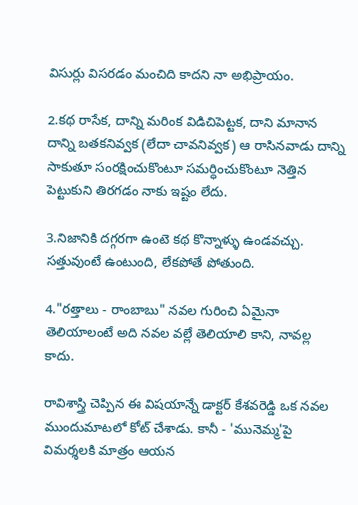విసుర్లు విసరడం మంచిది కాదని నా అభిప్రాయం.

2.కథ రాసేక, దాన్ని మరింక విడిచిపెట్టక, దాని మానాన దాన్ని బతకనివ్వక (లేదా చావనివ్వక) ఆ రాసినవాడు దాన్ని సాకుతూ సంరక్షించుకొంటూ సమర్ధించుకొంటూ నెత్తిన పెట్టుకుని తిరగడం నాకు ఇష్టం లేదు.

3.నిజానికి దగ్గరగా ఉంటె కథ కొన్నాళ్ళు ఉండవచ్చు. సత్తువుంటే ఉంటుంది, లేకపోతే పోతుంది.

4."రత్తాలు - రాంబాబు" నవల గురించి ఏమైనా తెలియాలంటే అది నవల వల్లే తెలియాలి కాని, నావల్ల కాదు.

రావిశాస్త్రి చెప్పిన ఈ విషయాన్నే డాక్టర్ కేశవరెడ్డి ఒక నవల ముందుమాటలో కోట్ చేశాడు. కానీ - 'మునెమ్మ'పై విమర్శలకి మాత్రం ఆయన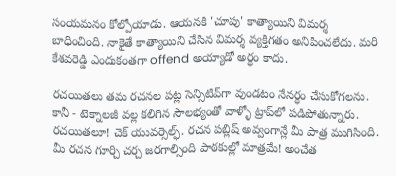సంయమనం కోల్పోయాడు. ఆయనకి 'చూపు' కాత్యాయిని విమర్శ బాధించింది. నాకైతే కాత్యాయిని చేసిన విమర్శ వ్యక్తిగతం అనిపించలేదు. మరి కేశవరెడ్డి ఎందుకంతగా offend అయ్యాడో అర్ధం కాదు.

రచయితలు తమ రచనల పట్ల సెన్సిటివ్‌గా వుండటం నేనర్ధం చేసుకోగలను. కానీ - టెక్నాలజీ వల్ల కలిగిన సౌలభ్యంతో వాళ్ళో ట్రాప్‌లో పడిపోతున్నారు. రచయితలూ! చెక్ యువర్సెల్ఫ్. రచన పబ్లిష్ అవ్వంగాన్లే మీ పాత్ర ముగిసింది. మీ రచన గూర్చి చర్చ జరగాల్సింది పాఠకుల్లో మాత్రమే! అంచేత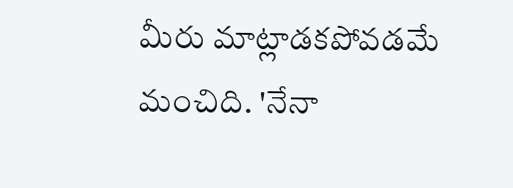మీరు మాట్లాడకపోవడమే మంచిది. 'నేనా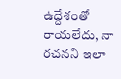ఉద్దేశంతో రాయలేదు, నా రచనని ఇలా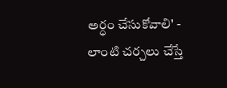అర్ధం చేసుకోవాలి' - లాంటి చర్చలు చేస్తే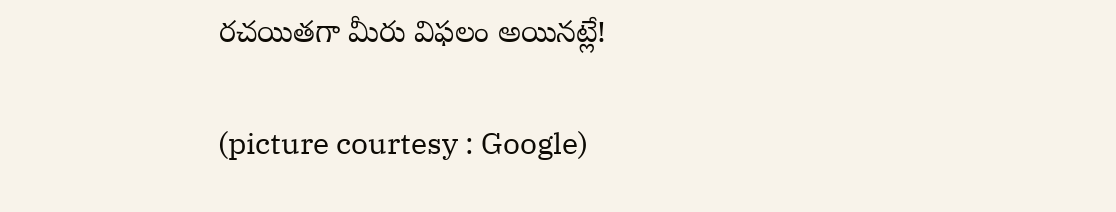రచయితగా మీరు విఫలం అయినట్లే!

(picture courtesy : Google)